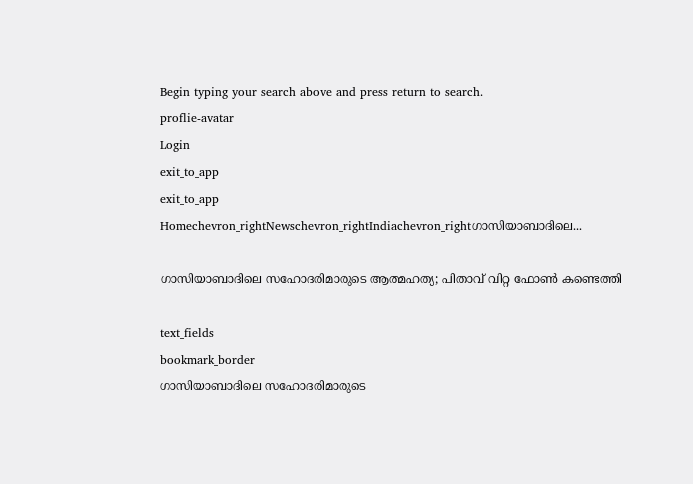Begin typing your search above and press return to search.
proflie-avatar
Login
exit_to_app
exit_to_app
Homechevron_rightNewschevron_rightIndiachevron_rightഗാസിയാബാദിലെ...

ഗാസിയാബാദിലെ സഹോദരിമാരുടെ ആത്മഹത്യ; പിതാവ് വിറ്റ ഫോൺ കണ്ടെത്തി

text_fields
bookmark_border
ഗാസിയാബാദിലെ സഹോദരിമാരുടെ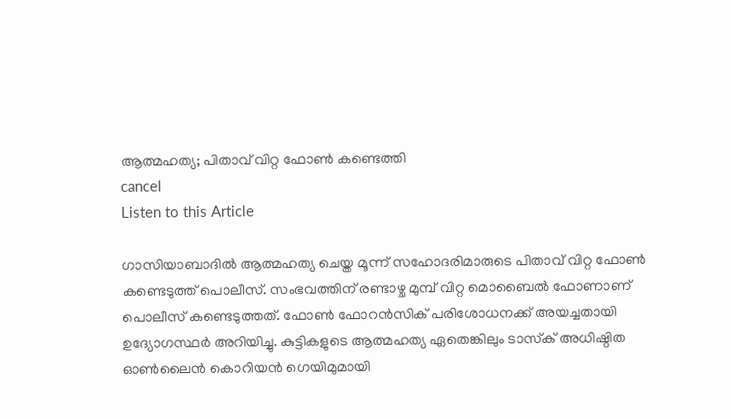ആത്മഹത്യ; പിതാവ് വിറ്റ ഫോൺ കണ്ടെത്തി
cancel
Listen to this Article

ഗാസിയാബാദിൽ ആത്മഹത്യ ചെയ്ത മൂന്ന് സഹോദരിമാരുടെ പിതാവ് വിറ്റ ഫോൺ കണ്ടെടുത്ത് പൊലീസ്. സംഭവത്തിന് രണ്ടാഴ്ച മുമ്പ് വിറ്റ മൊബൈൽ ഫോണാണ് പൊലീസ് കണ്ടെടുത്തത്. ഫോൺ ഫോറൻസിക് പരിശോധനക്ക് അയച്ചതായി ഉദ്യോഗസ്ഥർ അറിയിച്ചു. കുട്ടികളുടെ ആത്മഹത്യ ഏതെങ്കിലും ടാസ്‌ക് അധിഷ്ഠിത ഓൺലൈൻ കൊറിയൻ ഗെയിമുമായി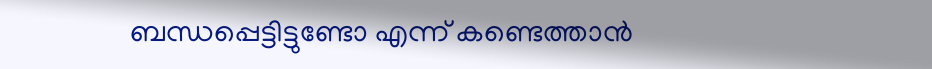ബന്ധപ്പെട്ടിട്ടുണ്ടോ എന്ന് കണ്ടെത്താൻ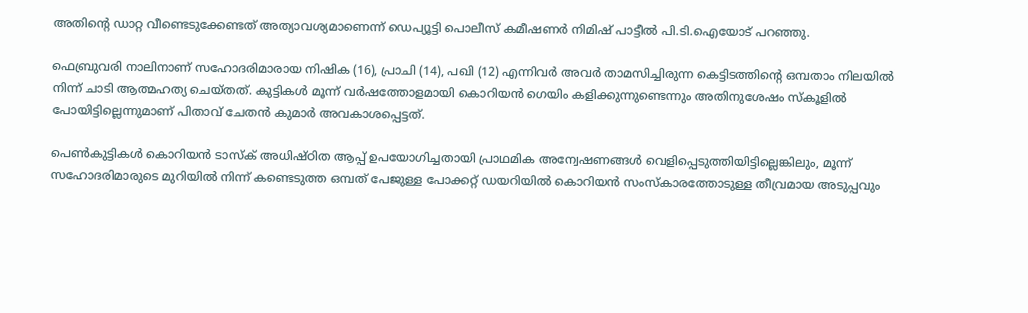അതിന്റെ ഡാറ്റ വീണ്ടെടുക്കേണ്ടത് അത്യാവശ്യമാണെന്ന് ഡെപ്യൂട്ടി പൊലീസ് കമീഷണർ നിമിഷ് പാട്ടീൽ പി‌.ടി‌.ഐയോട് പറഞ്ഞു.

ഫെബ്രുവരി നാലിനാണ് സഹോദരിമാരായ നിഷിക (16), പ്രാചി (14), പഖി (12) എന്നിവർ അവർ താമസിച്ചിരുന്ന കെട്ടിടത്തിന്റെ ഒമ്പതാം നിലയിൽ നിന്ന് ചാടി ആത്മഹത്യ ചെയ്തത്. കുട്ടികൾ മൂന്ന് വർഷത്തോളമായി കൊറിയൻ ഗെയിം കളിക്കുന്നുണ്ടെന്നും അതിനുശേഷം സ്കൂളിൽ പോയിട്ടില്ലെന്നുമാണ് പിതാവ് ചേതൻ കുമാർ അവകാശപ്പെട്ടത്.

പെൺകുട്ടികൾ കൊറിയൻ ടാസ്‌ക് അധിഷ്ഠിത ആപ്പ് ഉപയോഗിച്ചതായി പ്രാഥമിക അന്വേഷണങ്ങൾ വെളിപ്പെടുത്തിയിട്ടില്ലെങ്കിലും, മൂന്ന് സഹോദരിമാരുടെ മുറിയിൽ നിന്ന് കണ്ടെടുത്ത ഒമ്പത് പേജുള്ള പോക്കറ്റ് ഡയറിയിൽ കൊറിയൻ സംസ്കാരത്തോടുള്ള തീവ്രമായ അടുപ്പവും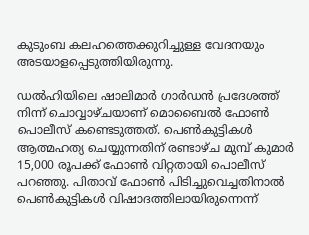കുടുംബ കലഹത്തെക്കുറിച്ചുള്ള വേദനയും അടയാളപ്പെടുത്തിയിരുന്നു.

ഡൽഹിയിലെ ഷാലിമാർ ഗാർഡൻ പ്രദേശത്ത് നിന്ന് ചൊവ്വാഴ്ചയാണ് മൊബൈൽ ഫോൺ പൊലീസ് കണ്ടെടുത്തത്. പെൺകുട്ടികൾ ആത്മഹത്യ ചെയ്യുന്നതിന് രണ്ടാഴ്ച മുമ്പ് കുമാർ 15,000 രൂപക്ക് ഫോൺ വിറ്റതായി പൊലീസ് പറഞ്ഞു. പിതാവ് ഫോൺ പിടിച്ചുവെച്ചതിനാൽ പെൺകുട്ടികൾ വിഷാദത്തിലായിരുന്നെന്ന്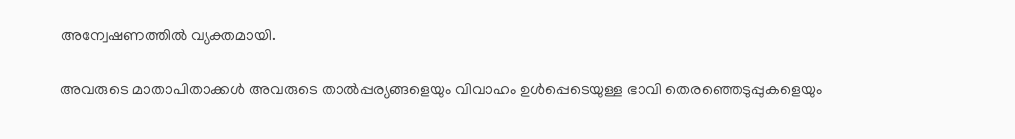അന്വേഷണത്തിൽ വ്യക്തമായി.

അവരുടെ മാതാപിതാക്കൾ അവരുടെ താൽപ്പര്യങ്ങളെയും വിവാഹം ഉൾപ്പെടെയുള്ള ഭാവി തെരഞ്ഞെടുപ്പുകളെയും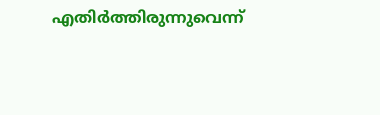എതിർത്തിരുന്നുവെന്ന്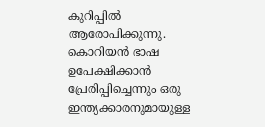കുറിപ്പിൽ ആരോപിക്കുന്നു. കൊറിയൻ ഭാഷ ഉപേക്ഷിക്കാൻ പ്രേരിപ്പിച്ചെന്നും ഒരു ഇന്ത്യക്കാരനുമായുള്ള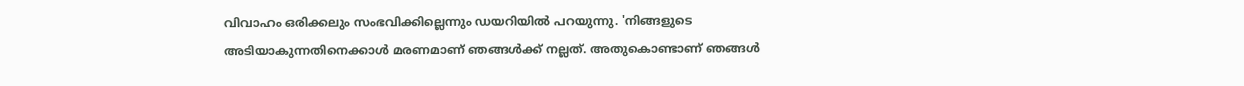വിവാഹം ഒരിക്കലും സംഭവിക്കില്ലെന്നും ഡയറിയിൽ പറയുന്നു. 'നിങ്ങളുടെ അടിയാകുന്നതിനെക്കാൾ മരണമാണ് ഞങ്ങൾക്ക് നല്ലത്. അതുകൊണ്ടാണ് ഞങ്ങൾ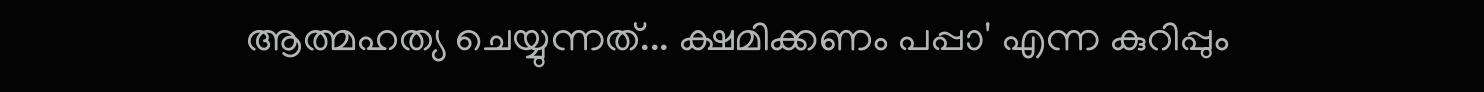ആത്മഹത്യ ചെയ്യുന്നത്... ക്ഷമിക്കണം പപ്പാ' എന്ന കുറിപ്പും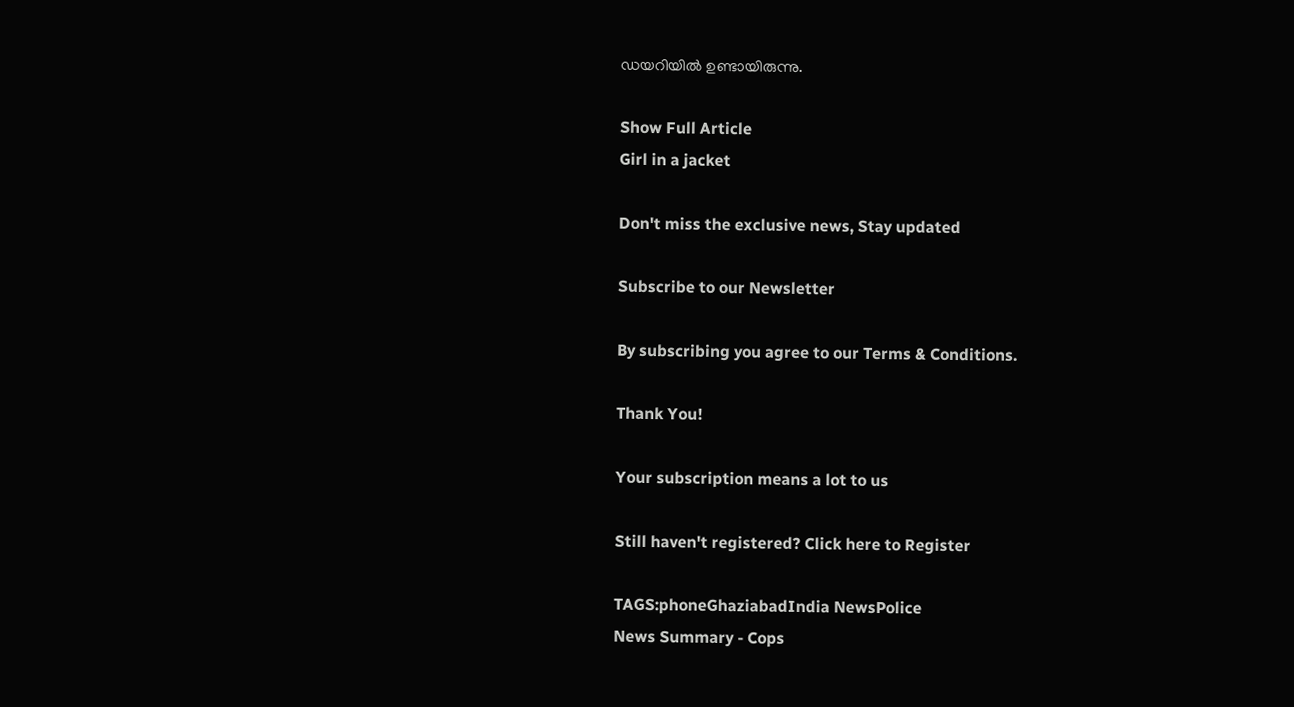ഡയറിയിൽ ഉണ്ടായിരുന്നു.

Show Full Article
Girl in a jacket

Don't miss the exclusive news, Stay updated

Subscribe to our Newsletter

By subscribing you agree to our Terms & Conditions.

Thank You!

Your subscription means a lot to us

Still haven't registered? Click here to Register

TAGS:phoneGhaziabadIndia NewsPolice
News Summary - Cops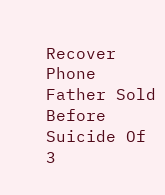Recover Phone Father Sold Before Suicide Of 3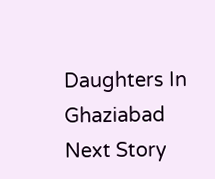Daughters In Ghaziabad
Next Story